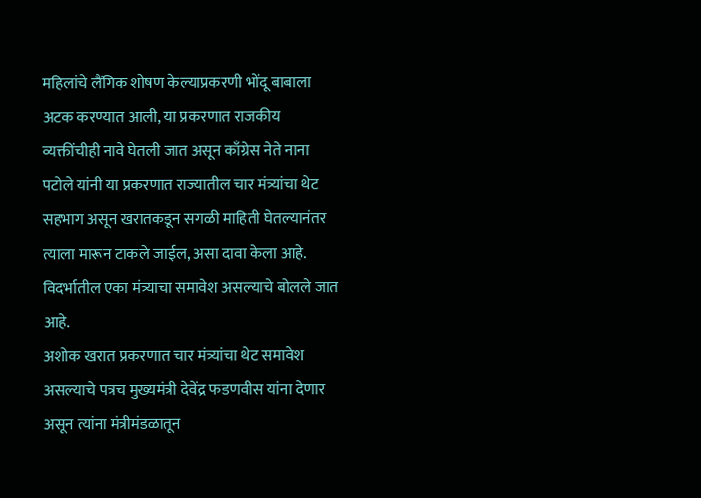महिलांचे लैंगिक शोषण केल्याप्रकरणी भोंदू बाबाला अटक करण्यात आली, या प्रकरणात राजकीय व्यक्तींचीही नावे घेतली जात असून काँग्रेस नेते नाना पटोले यांनी या प्रकरणात राज्यातील चार मंत्र्यांचा थेट सहभाग असून खरातकडून सगळी माहिती घेतल्यानंतर त्याला मारून टाकले जाईल, असा दावा केला आहे. विदर्भातील एका मंत्र्याचा समावेश असल्याचे बोलले जात आहे.
अशोक खरात प्रकरणात चार मंत्र्यांचा थेट समावेश असल्याचे पत्रच मुख्यमंत्री देवेंद्र फडणवीस यांना देणार असून त्यांना मंत्रीमंडळातून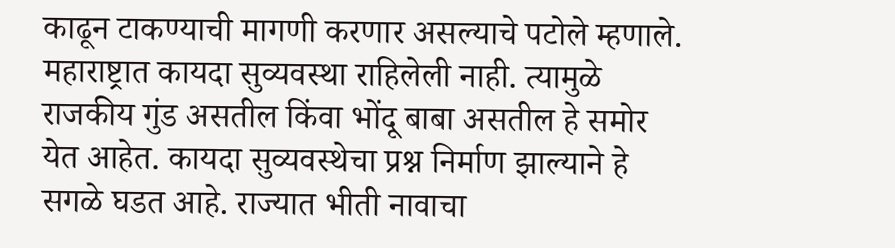काढून टाकण्याची मागणी करणार असल्याचे पटोले म्हणाले. महाराष्ट्रात कायदा सुव्यवस्था राहिलेली नाही. त्यामुळे राजकीय गुंड असतील किंवा भोंदू बाबा असतील हे समोर येत आहेत. कायदा सुव्यवस्थेचा प्रश्न निर्माण झाल्याने हे सगळे घडत आहे. राज्यात भीती नावाचा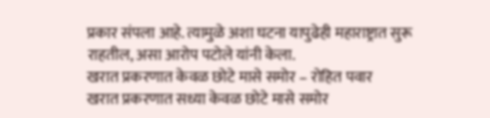प्रकार संपला आहे. त्यामुळे अशा घटना यापुढेही महाराष्ट्रात सुरू राहतील, असा आरोप पटोले यांनी केला.
खरात प्रकरणात केवळ छोटे मासे समोर – रोहित पवार
खरात प्रकरणात सध्या केवळ छोटे मासे समोर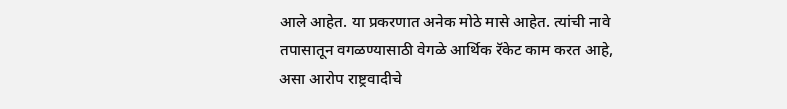आले आहेत. या प्रकरणात अनेक मोठे मासे आहेत. त्यांची नावे तपासातून वगळण्यासाठी वेगळे आर्थिक रॅकेट काम करत आहे, असा आरोप राष्ट्रवादीचे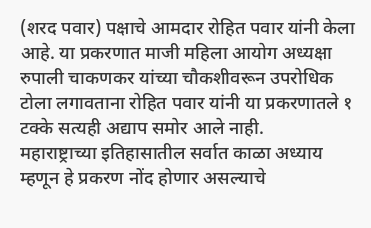(शरद पवार) पक्षाचे आमदार रोहित पवार यांनी केला आहे. या प्रकरणात माजी महिला आयोग अध्यक्षा रुपाली चाकणकर यांच्या चौकशीवरून उपरोधिक टोला लगावताना रोहित पवार यांनी या प्रकरणातले १ टक्के सत्यही अद्याप समोर आले नाही.
महाराष्ट्राच्या इतिहासातील सर्वात काळा अध्याय म्हणून हे प्रकरण नोंद होणार असल्याचे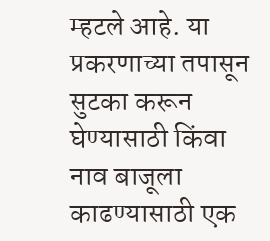म्हटले आहे. या प्रकरणाच्या तपासून सुटका करून घेण्यासाठी किंवा नाव बाजूला काढण्यासाठी एक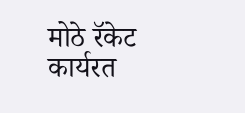मोठे रॅकेट कार्यरत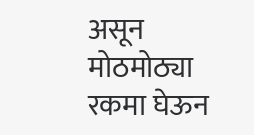असून मोठमोठ्या रकमा घेऊन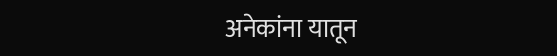अनेकांना यातून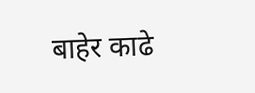बाहेर काढे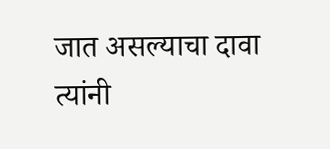जात असल्याचा दावा त्यांनी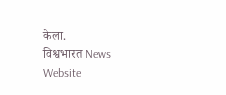केला.
विश्वभारत News Website